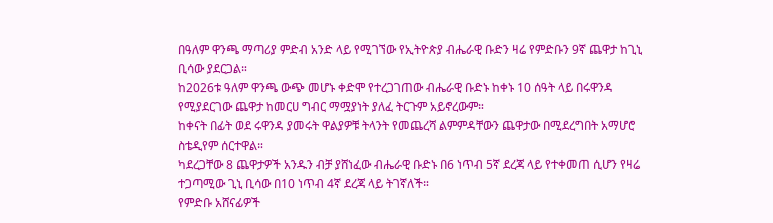በዓለም ዋንጫ ማጣሪያ ምድብ አንድ ላይ የሚገኘው የኢትዮጵያ ብሔራዊ ቡድን ዛሬ የምድቡን 9ኛ ጨዋታ ከጊኒ ቢሳው ያደርጋል።
ከ2026ቱ ዓለም ዋንጫ ውጭ መሆኑ ቀድሞ የተረጋገጠው ብሔራዊ ቡድኑ ከቀኑ 10 ሰዓት ላይ በሩዋንዳ የሚያደርገው ጨዋታ ከመርሀ ግብር ማሟያነት ያለፈ ትርጉም አይኖረውም።
ከቀናት በፊት ወደ ሩዋንዳ ያመሩት ዋልያዎቹ ትላንት የመጨረሻ ልምምዳቸውን ጨዋታው በሚደረግበት አማሆሮ ስቴዲየም ሰርተዋል።
ካደረጋቸው 8 ጨዋታዎች አንዱን ብቻ ያሸነፈው ብሔራዊ ቡድኑ በ6 ነጥብ 5ኛ ደረጃ ላይ የተቀመጠ ሲሆን የዛሬ ተጋጣሚው ጊኒ ቢሳው በ10 ነጥብ 4ኛ ደረጃ ላይ ትገኛለች።
የምድቡ አሸናፊዎች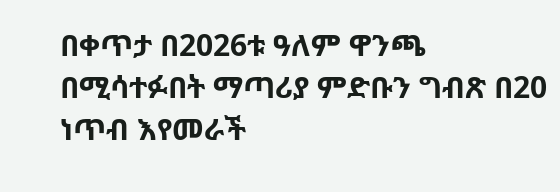በቀጥታ በ2026ቱ ዓለም ዋንጫ በሚሳተፉበት ማጣሪያ ምድቡን ግብጽ በ20 ነጥብ እየመራች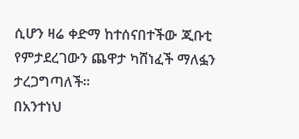ሲሆን ዛሬ ቀድማ ከተሰናበተችው ጂቡቲ የምታደረገውን ጨዋታ ካሸነፈች ማለፏን ታረጋግጣለች።
በአንተነህ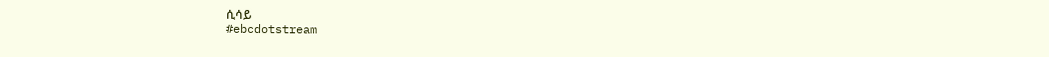ሲሳይ
#ebcdotstream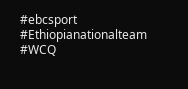#ebcsport #Ethiopianationalteam #WCQ